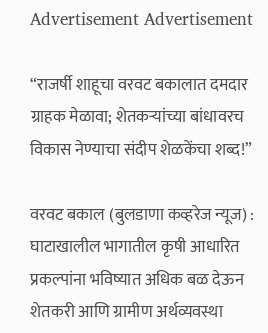Advertisement Advertisement

“राजर्षी शाहूचा वरवट बकालात दमदार ग्राहक मेळावा; शेतकऱ्यांच्या बांधावरच विकास नेण्याचा संदीप शेळकेंचा शब्द!”

वरवट बकाल (बुलडाणा कव्हरेज न्यूज) : घाटाखालील भागातील कृषी आधारित प्रकल्पांना भविष्यात अधिक बळ देऊन शेतकरी आणि ग्रामीण अर्थव्यवस्था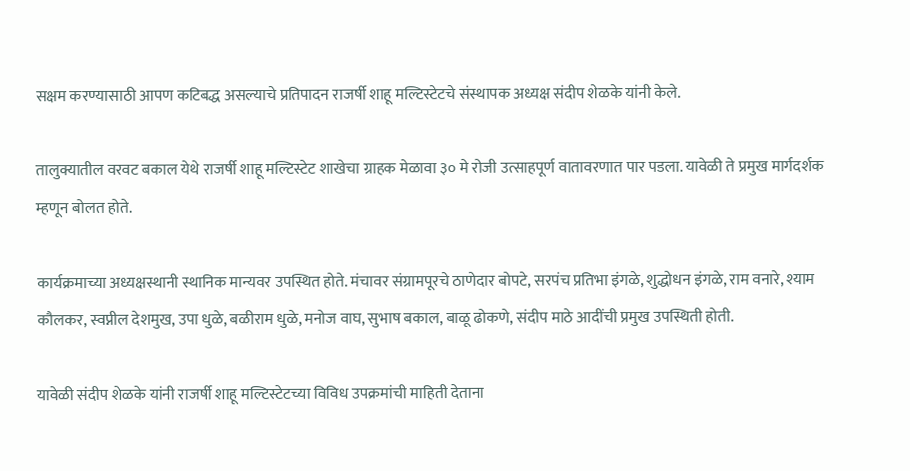सक्षम करण्यासाठी आपण कटिबद्ध असल्याचे प्रतिपादन राजर्षी शाहू मल्टिस्टेटचे संस्थापक अध्यक्ष संदीप शेळके यांनी केले.

तालुक्यातील वरवट बकाल येथे राजर्षी शाहू मल्टिस्टेट शाखेचा ग्राहक मेळावा ३० मे रोजी उत्साहपूर्ण वातावरणात पार पडला. यावेळी ते प्रमुख मार्गदर्शक म्हणून बोलत होते.

कार्यक्रमाच्या अध्यक्षस्थानी स्थानिक मान्यवर उपस्थित होते. मंचावर संग्रामपूरचे ठाणेदार बोपटे, सरपंच प्रतिभा इंगळे, शुद्धोधन इंगळे, राम वनारे, श्याम कौलकर, स्वप्नील देशमुख, उपा धुळे, बळीराम धुळे, मनोज वाघ, सुभाष बकाल, बाळू ढोकणे, संदीप माठे आदींची प्रमुख उपस्थिती होती.

यावेळी संदीप शेळके यांनी राजर्षी शाहू मल्टिस्टेटच्या विविध उपक्रमांची माहिती देताना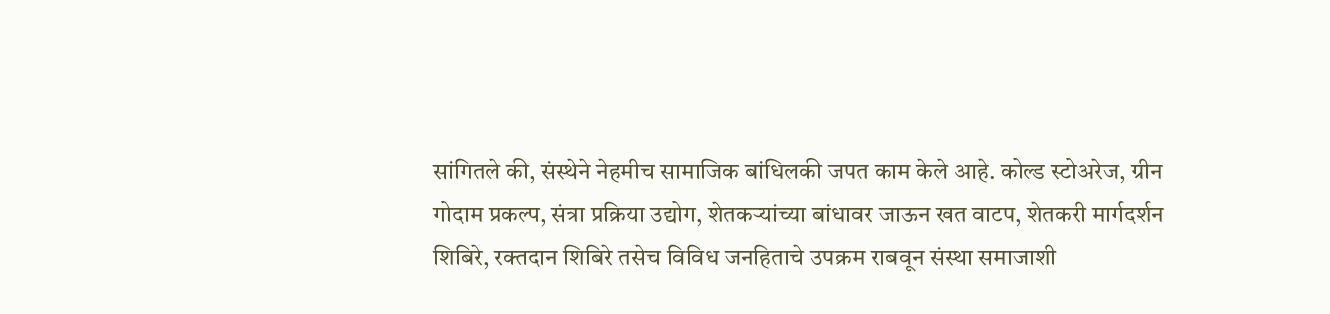सांगितले की, संस्थेने नेहमीच सामाजिक बांधिलकी जपत काम केले आहे. कोल्ड स्टोअरेज, ग्रीन गोदाम प्रकल्प, संत्रा प्रक्रिया उद्योग, शेतकऱ्यांच्या बांधावर जाऊन खत वाटप, शेतकरी मार्गदर्शन शिबिरे, रक्तदान शिबिरे तसेच विविध जनहिताचे उपक्रम राबवून संस्था समाजाशी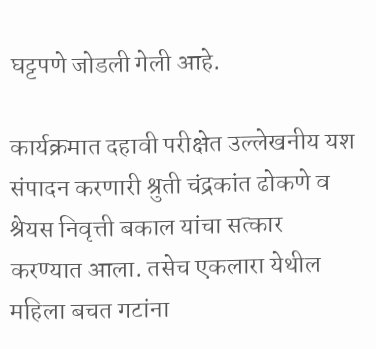घट्टपणे जोडली गेली आहे.

कार्यक्रमात दहावी परीक्षेत उल्लेखनीय यश संपादन करणारी श्रुती चंद्रकांत ढोकणे व श्रेयस निवृत्ती बकाल यांचा सत्कार करण्यात आला. तसेच एकलारा येथील महिला बचत गटांना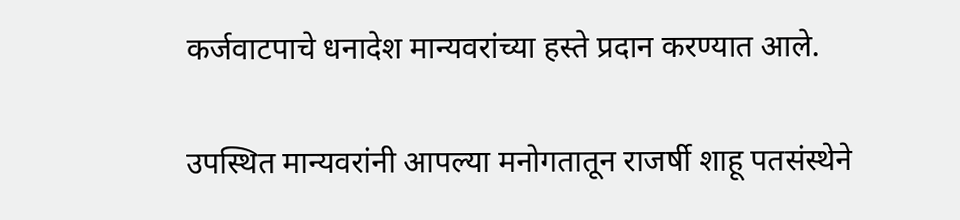कर्जवाटपाचे धनादेश मान्यवरांच्या हस्ते प्रदान करण्यात आले.

उपस्थित मान्यवरांनी आपल्या मनोगतातून राजर्षी शाहू पतसंस्थेने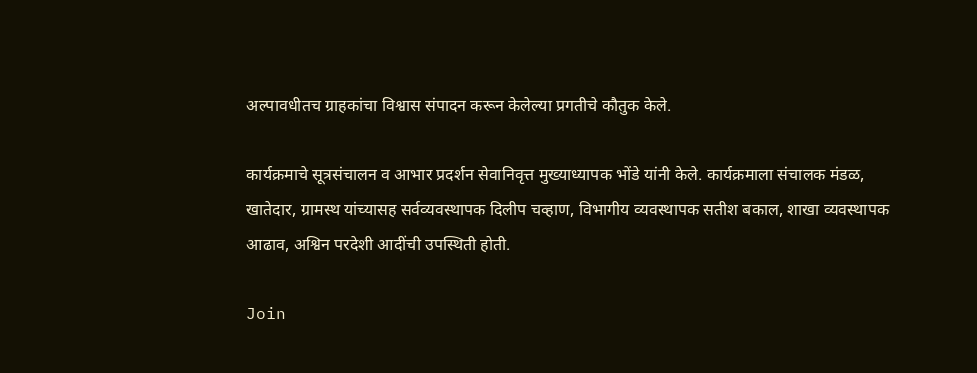अल्पावधीतच ग्राहकांचा विश्वास संपादन करून केलेल्या प्रगतीचे कौतुक केले.

कार्यक्रमाचे सूत्रसंचालन व आभार प्रदर्शन सेवानिवृत्त मुख्याध्यापक भोंडे यांनी केले. कार्यक्रमाला संचालक मंडळ, खातेदार, ग्रामस्थ यांच्यासह सर्वव्यवस्थापक दिलीप चव्हाण, विभागीय व्यवस्थापक सतीश बकाल, शाखा व्यवस्थापक आढाव, अश्विन परदेशी आदींची उपस्थिती होती.

Join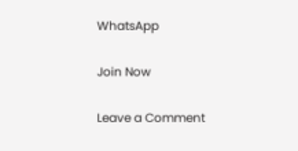WhatsApp

Join Now

Leave a Comment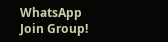WhatsApp Join Group!